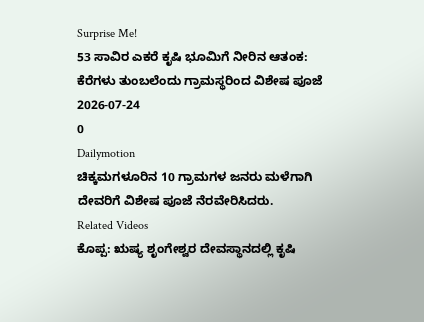Surprise Me!
53 ಸಾವಿರ ಎಕರೆ ಕೃಷಿ ಭೂಮಿಗೆ ನೀರಿನ ಆತಂಕ: ಕೆರೆಗಳು ತುಂಬಲೆಂದು ಗ್ರಾಮಸ್ಥರಿಂದ ವಿಶೇಷ ಪೂಜೆ
2026-07-24
0
Dailymotion
ಚಿಕ್ಕಮಗಳೂರಿನ 10 ಗ್ರಾಮಗಳ ಜನರು ಮಳೆಗಾಗಿ ದೇವರಿಗೆ ವಿಶೇಷ ಪೂಜೆ ನೆರವೇರಿಸಿದರು.
Related Videos
ಕೊಪ್ಪ: ಋಷ್ಯ ಶೃಂಗೇಶ್ವರ ದೇವಸ್ಥಾನದಲ್ಲಿ ಕೃಷಿ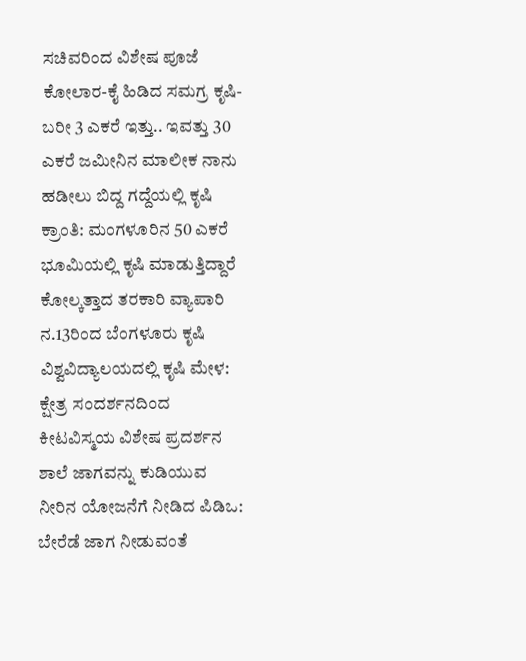ಸಚಿವರಿಂದ ವಿಶೇಷ ಪೂಜೆ
ಕೋಲಾರ-ಕೈ ಹಿಡಿದ ಸಮಗ್ರ ಕೃಷಿ-ಬರೀ 3 ಎಕರೆ ಇತ್ತು.. ಇವತ್ತು 30 ಎಕರೆ ಜಮೀನಿನ ಮಾಲೀಕ ನಾನು
ಹಡೀಲು ಬಿದ್ದ ಗದ್ದೆಯಲ್ಲಿ ಕೃಷಿ ಕ್ರಾಂತಿ: ಮಂಗಳೂರಿನ 50 ಎಕರೆ ಭೂಮಿಯಲ್ಲಿ ಕೃಷಿ ಮಾಡುತ್ತಿದ್ದಾರೆ ಕೋಲ್ಕತ್ತಾದ ತರಕಾರಿ ವ್ಯಾಪಾರಿ
ನ.13ರಿಂದ ಬೆಂಗಳೂರು ಕೃಷಿ ವಿಶ್ವವಿದ್ಯಾಲಯದಲ್ಲಿ ಕೃಷಿ ಮೇಳ: ಕ್ಷೇತ್ರ ಸಂದರ್ಶನದಿಂದ ಕೀಟವಿಸ್ಮಯ ವಿಶೇಷ ಪ್ರದರ್ಶನ
ಶಾಲೆ ಜಾಗವನ್ನು ಕುಡಿಯುವ ನೀರಿನ ಯೋಜನೆಗೆ ನೀಡಿದ ಪಿಡಿಒ: ಬೇರೆಡೆ ಜಾಗ ನೀಡುವಂತೆ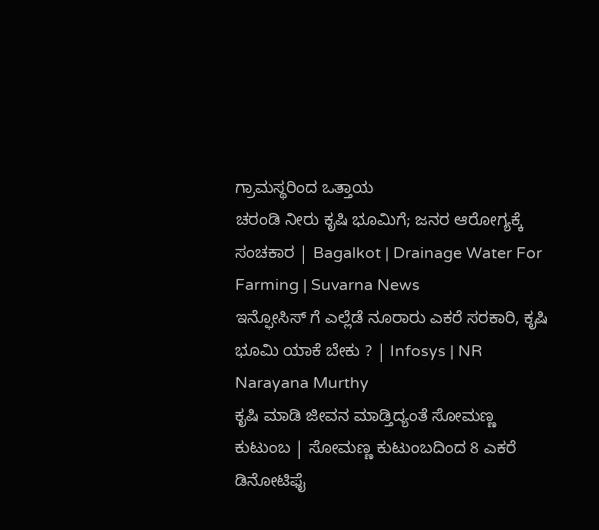ಗ್ರಾಮಸ್ಥರಿಂದ ಒತ್ತಾಯ
ಚರಂಡಿ ನೀರು ಕೃಷಿ ಭೂಮಿಗೆ; ಜನರ ಆರೋಗ್ಯಕ್ಕೆ ಸಂಚಕಾರ | Bagalkot | Drainage Water For Farming | Suvarna News
ಇನ್ಫೋಸಿಸ್ ಗೆ ಎಲ್ಲೆಡೆ ನೂರಾರು ಎಕರೆ ಸರಕಾರಿ, ಕೃಷಿ ಭೂಮಿ ಯಾಕೆ ಬೇಕು ? | Infosys | NR Narayana Murthy
ಕೃಷಿ ಮಾಡಿ ಜೀವನ ಮಾಡ್ತಿದ್ಯಂತೆ ಸೋಮಣ್ಣ ಕುಟುಂಬ | ಸೋಮಣ್ಣ ಕುಟುಂಬದಿಂದ 8 ಎಕರೆ ಡಿನೋಟಿಫೈ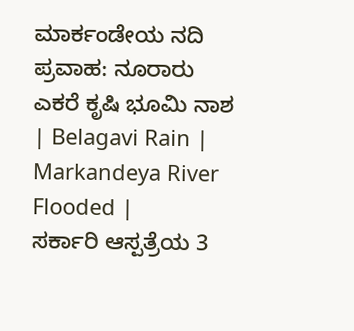ಮಾರ್ಕಂಡೇಯ ನದಿ ಪ್ರವಾಹ: ನೂರಾರು ಎಕರೆ ಕೃಷಿ ಭೂಮಿ ನಾಶ | Belagavi Rain | Markandeya River Flooded |
ಸರ್ಕಾರಿ ಆಸ್ಪತ್ರೆಯ 3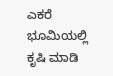ಎಕರೆ ಭೂಮಿಯಲ್ಲಿ ಕೃಷಿ ಮಾಡಿ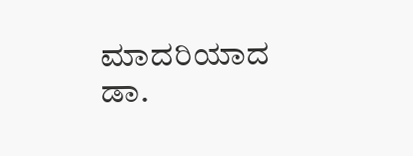ಮಾದರಿಯಾದ ಡಾ.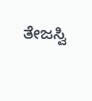ತೇಜಸ್ವಿ